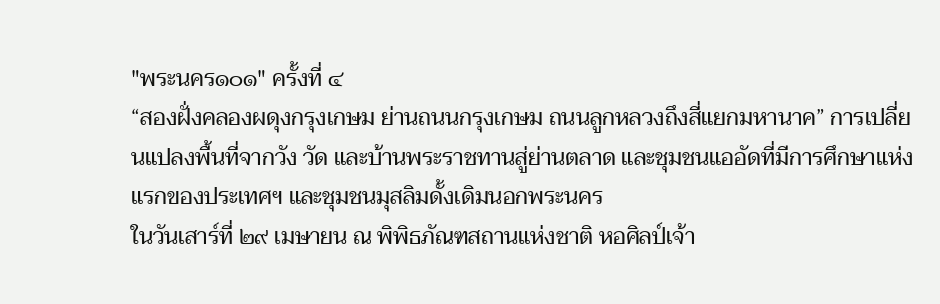"พระนคร๑๐๑" ครั้งที่ ๔
“สองฝั่งคลองผดุงกรุงเกษม ย่านถนนกรุงเกษม ถนนลูกหลวงถึงสี่แยกมหานาค” การเปลี่ยนแปลงพื้นที่จากวัง วัด และบ้านพระราชทานสู่ย่านตลาด และชุมชนแออัดที่มีการศึกษาแห่งแรกของประเทศฯ และชุมชนมุสลิมดั้งเดิมนอกพระนคร
ในวันเสาร์ที่ ๒๙ เมษายน ณ พิพิธภัณฑสถานแห่งชาติ หอศิลป์เจ้า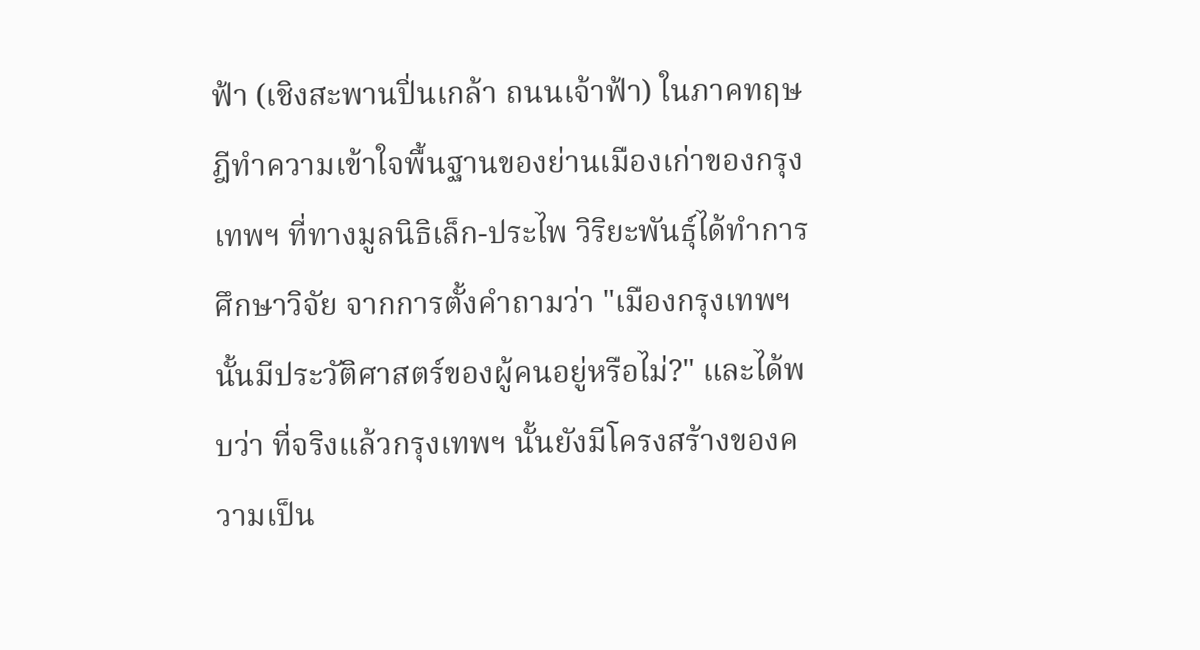ฟ้า (เชิงสะพานปิ่นเกล้า ถนนเจ้าฟ้า) ในภาคทฤษฎีทำความเข้าใจพื้นฐานของย่านเมืองเก่าของกรุงเทพฯ ที่ทางมูลนิธิเล็ก-ประไพ วิริยะพันธุ์ได้ทำการศึกษาวิจัย จากการตั้งคำถามว่า "เมืองกรุงเทพฯ นั้นมีประวัติศาสตร์ของผู้คนอยู่หรือไม่?" และได้พบว่า ที่จริงแล้วกรุงเทพฯ นั้นยังมีโครงสร้างของความเป็น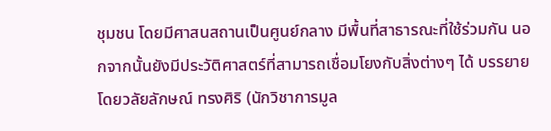ชุมชน โดยมีศาสนสถานเป็นศูนย์กลาง มีพื้นที่สาธารณะที่ใช้ร่วมกัน นอกจากนั้นยังมีประวัติศาสตร์ที่สามารถเชื่อมโยงกับสิ่งต่างๆ ได้ บรรยายโดยวลัยลักษณ์ ทรงศิริ (นักวิชาการมูล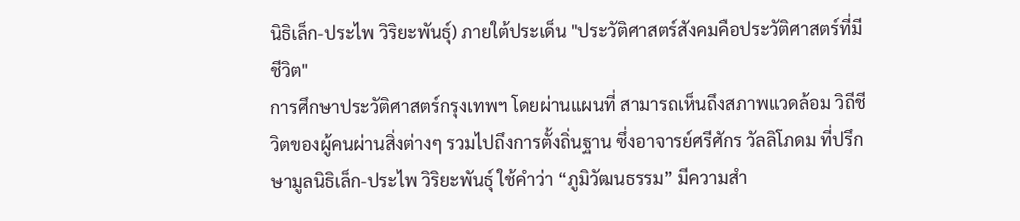นิธิเล็ก-ประไพ วิริยะพันธุ์) ภายใต้ประเด็น "ประวัติศาสตร์สังคมคือประวัติศาสตร์ที่มีชีวิต"
การศึกษาประวัติศาสตร์กรุงเทพฯ โดยผ่านแผนที่ สามารถเห็นถึงสภาพแวดล้อม วิถีชีวิตของผู้คนผ่านสิ่งต่างๆ รวมไปถึงการตั้งถิ่นฐาน ซึ่งอาจารย์ศรีศักร วัลลิโภดม ที่ปรึกษามูลนิธิเล็ก-ประไพ วิริยะพันธุ์ ใช้คำว่า “ภูมิวัฒนธรรม” มีความสำ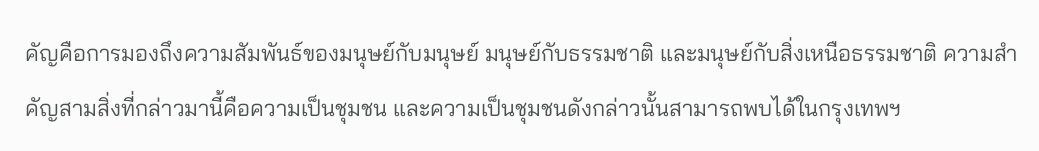คัญคือการมองถึงความสัมพันธ์ของมนุษย์กับมนุษย์ มนุษย์กับธรรมชาติ และมนุษย์กับสิ่งเหนือธรรมชาติ ความสำคัญสามสิ่งที่กล่าวมานี้คือความเป็นชุมชน และความเป็นชุมชนดังกล่าวนั้นสามารถพบได้ในกรุงเทพฯ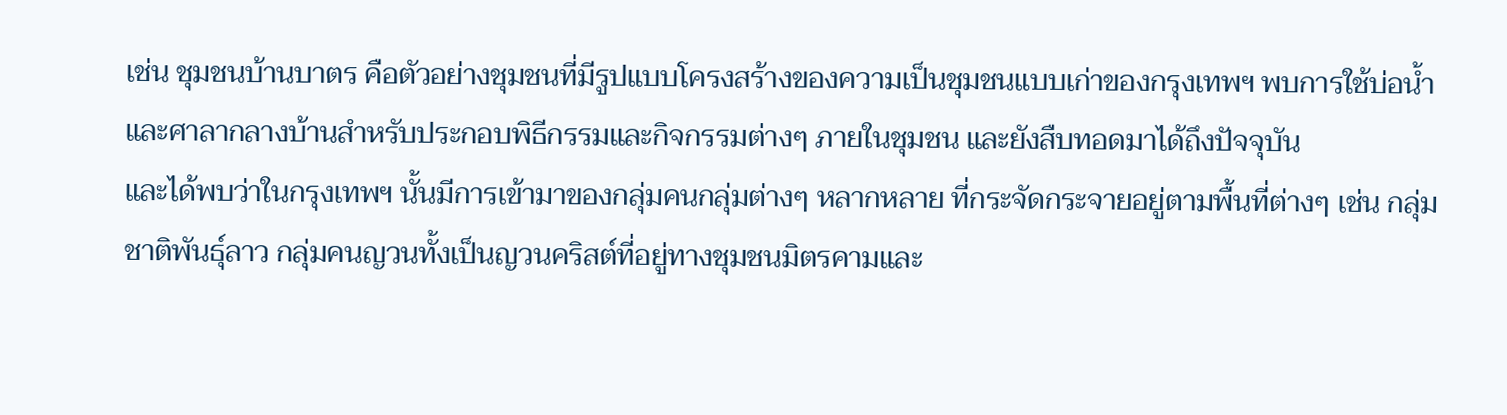เช่น ชุมชนบ้านบาตร คือตัวอย่างชุมชนที่มีรูปแบบโครงสร้างของความเป็นชุมชนแบบเก่าของกรุงเทพฯ พบการใช้บ่อน้ำและศาลากลางบ้านสำหรับประกอบพิธีกรรมและกิจกรรมต่างๆ ภายในชุมชน และยังสืบทอดมาได้ถึงปัจจุบัน
และได้พบว่าในกรุงเทพฯ นั้นมีการเข้ามาของกลุ่มคนกลุ่มต่างๆ หลากหลาย ที่กระจัดกระจายอยู่ตามพื้นที่ต่างๆ เช่น กลุ่มชาติพันธุ์ลาว กลุ่มคนญวนทั้งเป็นญวนคริสต์ที่อยู่ทางชุมชนมิตรคามและ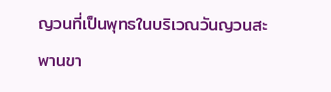ญวนที่เป็นพุทธในบริเวณวันญวนสะพานขา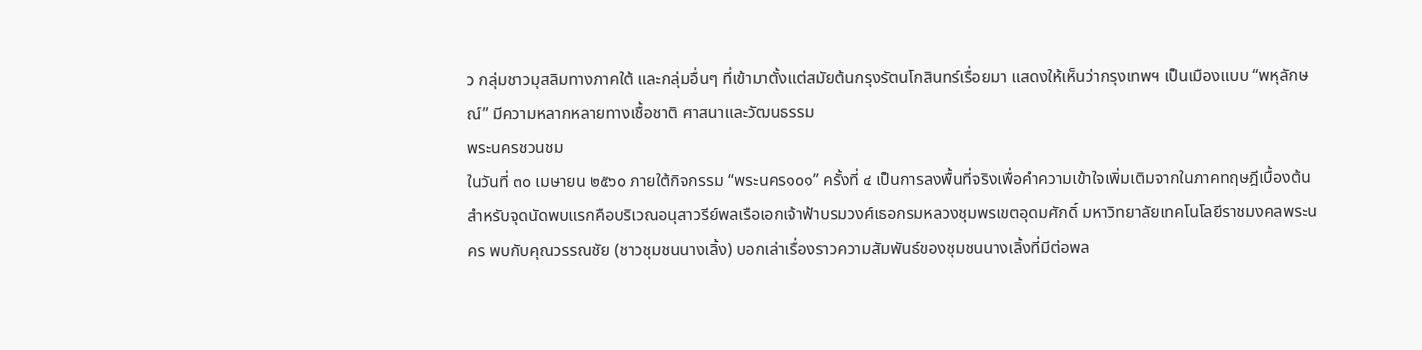ว กลุ่มชาวมุสลิมทางภาคใต้ และกลุ่มอื่นๆ ที่เข้ามาตั้งแต่สมัยต้นกรุงรัตนโกสินทร์เรื่อยมา แสดงให้เห็นว่ากรุงเทพฯ เป็นเมืองแบบ “พหุลักษณ์” มีความหลากหลายทางเชื้อชาติ ศาสนาและวัฒนธรรม
พระนครชวนชม
ในวันที่ ๓๐ เมษายน ๒๕๖๐ ภายใต้กิจกรรม “พระนคร๑๐๑” ครั้งที่ ๔ เป็นการลงพื้นที่จริงเพื่อคำความเข้าใจเพิ่มเติมจากในภาคทฤษฎีเบื้องต้น สำหรับจุดนัดพบแรกคือบริเวณอนุสาวรีย์พลเรือเอกเจ้าฟ้าบรมวงศ์เธอกรมหลวงชุมพรเขตอุดมศักดิ์ มหาวิทยาลัยเทคโนโลยีราชมงคลพระนคร พบกับคุณวรรณชัย (ชาวชุมชนนางเลิ้ง) บอกเล่าเรื่องราวความสัมพันธ์ของชุมชนนางเลิ้งที่มีต่อพล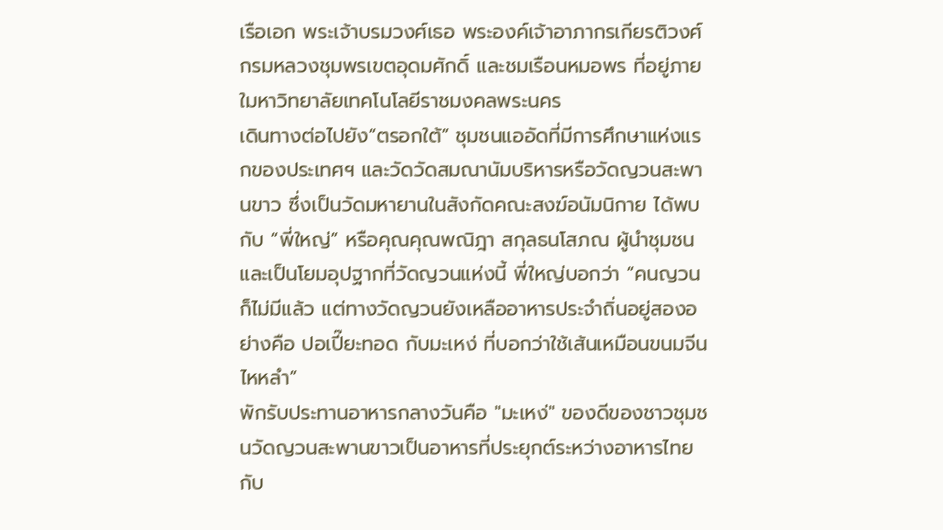เรือเอก พระเจ้าบรมวงศ์เธอ พระองค์เจ้าอาภากรเกียรติวงศ์ กรมหลวงชุมพรเขตอุดมศักดิ์ และชมเรือนหมอพร ที่อยู่ภายใมหาวิทยาลัยเทคโนโลยีราชมงคลพระนคร
เดินทางต่อไปยัง“ตรอกใต้” ชุมชนแออัดที่มีการศึกษาแห่งแรกของประเทศฯ และวัดวัดสมณานัมบริหารหรือวัดญวนสะพานขาว ซึ่งเป็นวัดมหายานในสังกัดคณะสงฆ์อนัมนิกาย ได้พบกับ “พี่ใหญ่” หรือคุณคุณพณิฎา สกุลธนโสภณ ผู้นำชุมชนและเป็นโยมอุปฐากที่วัดญวนแห่งนี้ พี่ใหญ่บอกว่า “คนญวนก็ไม่มีแล้ว แต่ทางวัดญวนยังเหลืออาหารประจำถิ่นอยู่สองอย่างคือ ปอเปี๊ยะทอด กับมะเหง่ ที่บอกว่าใช้เส้นเหมือนขนมจีนไหหลำ”
พักรับประทานอาหารกลางวันคือ "มะเหง่" ของดีของชาวชุมชนวัดญวนสะพานขาวเป็นอาหารที่ประยุกต์ระหว่างอาหารไทยกับ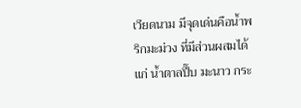เวียดนาม มีจุดเด่นคือน้ำพริกมะม่วง ที่มีส่วนผสมได้แก่ น้ำตาลปี๊บ มะนาว กระ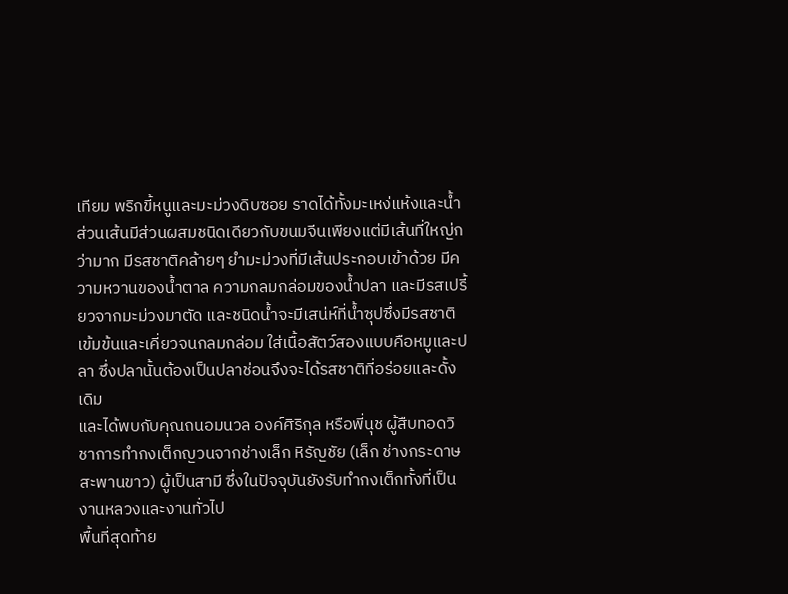เทียม พริกขี้หนูและมะม่วงดิบซอย ราดได้ทั้งมะเหง่แห้งและน้ำ ส่วนเส้นมีส่วนผสมชนิดเดียวกับขนมจีนเพียงแต่มีเส้นที่ใหญ่กว่ามาก มีรสชาติคล้ายๆ ยำมะม่วงที่มีเส้นประกอบเข้าด้วย มีความหวานของน้ำตาล ความกลมกล่อมของน้ำปลา และมีรสเปรี้ยวจากมะม่วงมาตัด และชนิดน้ำจะมีเสน่ห์ที่น้ำซุปซึ่งมีรสชาติเข้มข้นและเคี่ยวจนกลมกล่อม ใส่เนื้อสัตว์สองแบบคือหมูและปลา ซึ่งปลานั้นต้องเป็นปลาช่อนจึงจะได้รสชาติที่อร่อยและดั้งเดิม
และได้พบกับคุณถนอมนวล องค์ศิริกุล หรือพี่นุช ผู้สืบทอดวิชาการทำกงเต็กญวนจากช่างเล็ก หิรัญชัย (เล็ก ช่างกระดาษสะพานขาว) ผู้เป็นสามี ซึ่งในปัจจุบันยังรับทำกงเต็กทั้งที่เป็นงานหลวงและงานทั่วไป
พื้นที่สุดท้าย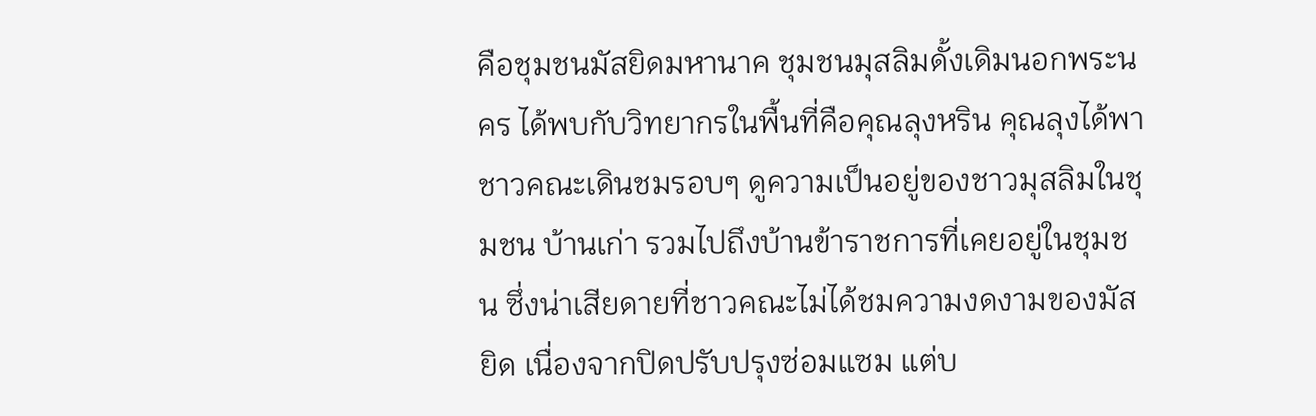คือชุมชนมัสยิดมหานาค ชุมชนมุสลิมดั้งเดิมนอกพระนคร ได้พบกับวิทยากรในพื้นที่คือคุณลุงหริน คุณลุงได้พาชาวคณะเดินชมรอบๆ ดูความเป็นอยู่ของชาวมุสลิมในชุมชน บ้านเก่า รวมไปถึงบ้านข้าราชการที่เคยอยู่ในชุมชน ซึ่งน่าเสียดายที่ชาวคณะไม่ได้ชมความงดงามของมัสยิด เนื่องจากปิดปรับปรุงซ่อมแซม แต่บ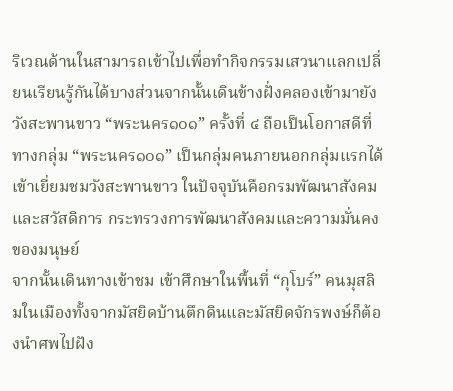ริเวณด้านในสามารถเข้าไปเพื่อทำกิจกรรมเสวนาแลกเปลี่ยนเรียนรู้กันได้บางส่วนจากนั้นเดินข้างฝั่งคลองเข้ามายังวังสะพานขาว “พระนคร๑๐๑” ครั้งที่ ๔ ถือเป็นโอกาสดีที่ทางกลุ่ม “พระนคร๑๐๑” เป็นกลุ่มคนภายนอกกลุ่มแรกได้เข้าเยี่ยมชมวังสะพานขาว ในปัจจุบันคือกรมพัฒนาสังคมและสวัสดิการ กระทรวงการพัฒนาสังคมและความมั่นคงของมนุษย์
จากนั้นเดินทางเข้าชม เข้าศึกษาในพื้นที่ “กุโบร์” คนมุสลิมในเมืองทั้งจากมัสยิดบ้านตึกดินและมัสยิดจักรพงษ์ก็ต้องนำศพไปฝัง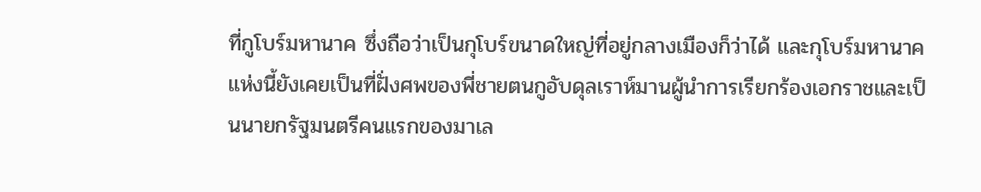ที่กูโบร์มหานาค ซึ่งถือว่าเป็นกุโบร์ขนาดใหญ่ที่อยู่กลางเมืองก็ว่าได้ และกุโบร์มหานาคแห่งนี้ยังเคยเป็นที่ฝั่งศพของพี่ชายตนกูอับดุลเราห์มานผู้นำการเรียกร้องเอกราชและเป็นนายกรัฐมนตรีคนแรกของมาเล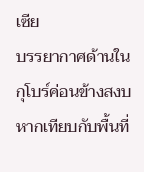เซีย
บรรยากาศด้านในกุโบร์ค่อนข้างสงบหากเทียบกับพื้นที่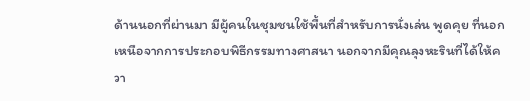ด้านนอกที่ผ่านมา มีผู้คนในชุมชนใช้พื้นที่สำหรับการนั่งเล่น พูดคุย ที่นอกเหนือจากการประกอบพิธีกรรมทางศาสนา นอกจากมีคุณลุงหะรินที่ได้ให้ควา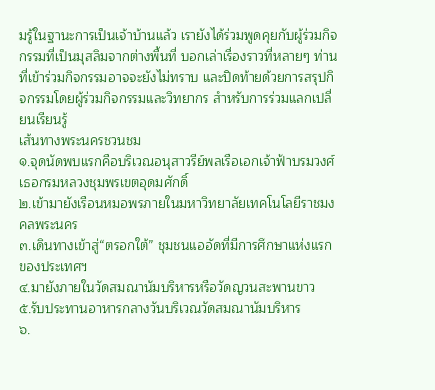มรู้ในฐานะการเป็นเจ้าบ้านแล้ว เรายังได้ร่วมพูดคุยกับผู้ร่วมกิจกรรมที่เป็นมุสลิมจากต่างพื้นที่ บอกเล่าเรื่องราวที่หลายๆ ท่านที่เข้าร่วมกิจกรรมอาจจะยังไม่ทราบ และปิดท้ายด้วยการสรุปกิจกรรมโดยผู้ร่วมกิจกรรมและวิทยากร สำหรับการร่วมแลกเปลี่ยนเรียนรู้
เส้นทางพระนครชวนชม
๑.จุดนัดพบแรกคือบริเวณอนุสาวรีย์พลเรือเอกเจ้าฟ้าบรมวงศ์เธอกรมหลวงชุมพรเขตอุดมศักดิ์
๒.เข้ามายังเรือนหมอพรภายในมหาวิทยาลัยเทคโนโลยีราชมงคลพระนคร
๓.เดินทางเข้าสู่“ตรอกใต้” ชุมชนแออัดที่มีการศึกษาแห่งแรกของประเทศฯ
๔.มายังภายในวัดสมณานัมบริหารหรือวัดญวนสะพานขาว
๕.รับประทานอาหารกลางวันบริเวณวัดสมณานัมบริหาร
๖.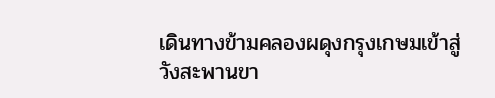เดินทางข้ามคลองผดุงกรุงเกษมเข้าสู่วังสะพานขา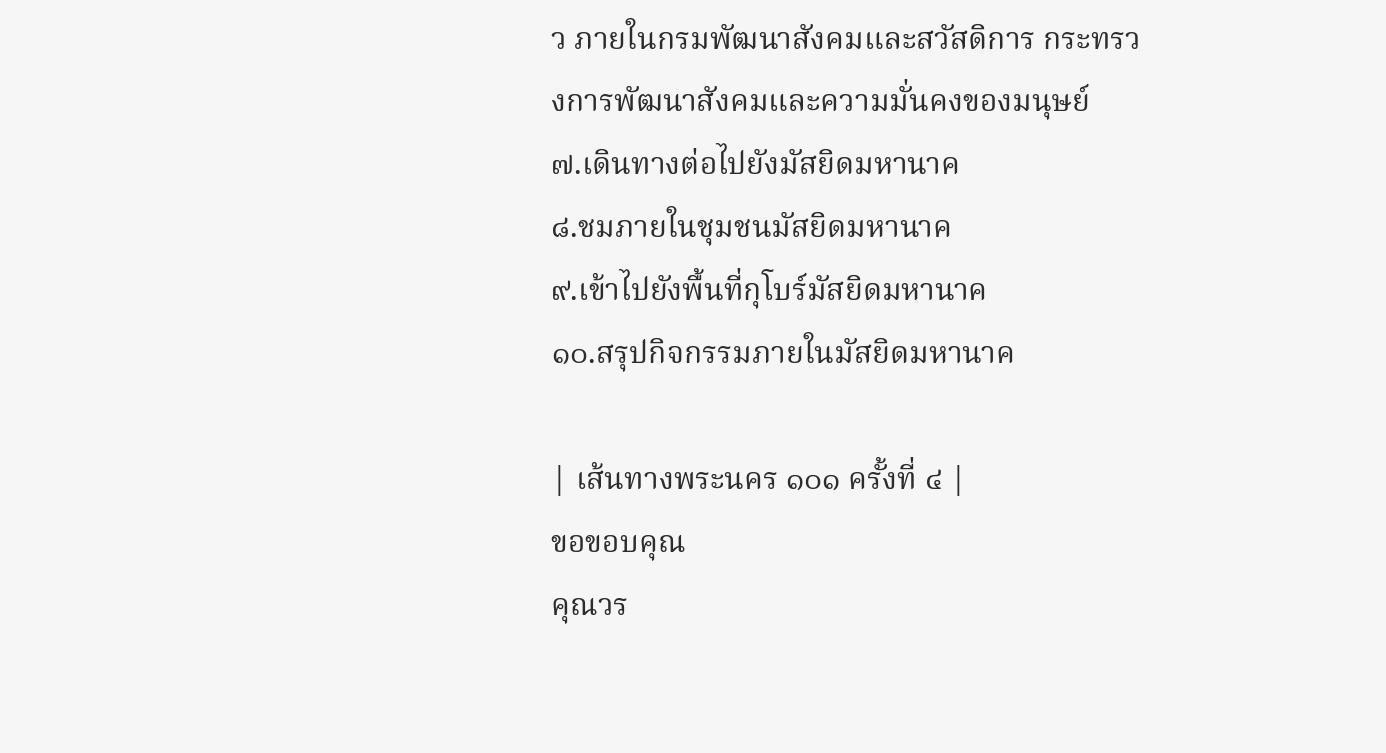ว ภายในกรมพัฒนาสังคมและสวัสดิการ กระทรวงการพัฒนาสังคมและความมั่นคงของมนุษย์
๗.เดินทางต่อไปยังมัสยิดมหานาค
๘.ชมภายในชุมชนมัสยิดมหานาค
๙.เข้าไปยังพื้นที่กุโบร์มัสยิดมหานาค
๑๐.สรุปกิจกรรมภายในมัสยิดมหานาค

| เส้นทางพระนคร ๑๐๑ ครั้งที่ ๔ |
ขอขอบคุณ
คุณวร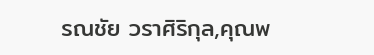รณชัย วราศิริกุล,คุณพ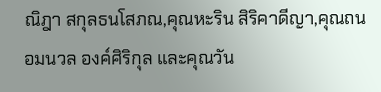ณิฎา สกุลธนโสภณ,คุณหะริน สิริคาดีญา,คุณถนอมนวล องค์ศิริกุล และคุณวัน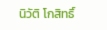นิวัติ โกสิทธิ์